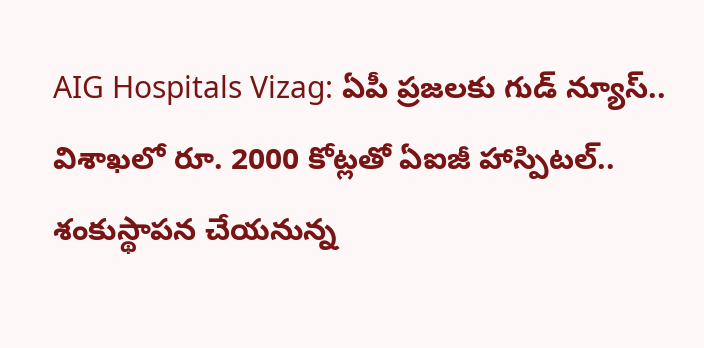AIG Hospitals Vizag: ఏపీ ప్రజలకు గుడ్ న్యూస్.. విశాఖలో రూ. 2000 కోట్లతో ఏఐజీ హాస్పిటల్.. శంకుస్థాపన చేయనున్న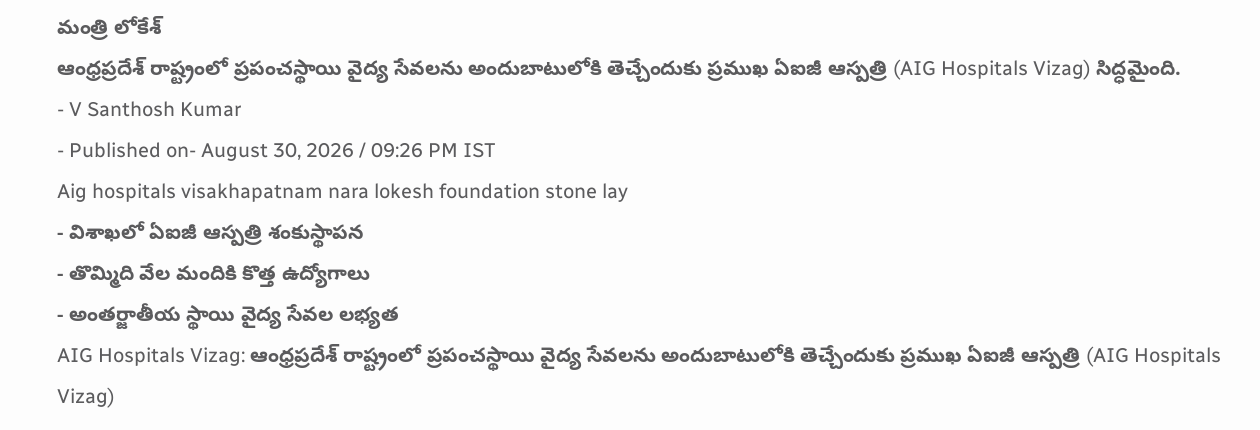మంత్రి లోకేశ్
ఆంధ్రప్రదేశ్ రాష్ట్రంలో ప్రపంచస్థాయి వైద్య సేవలను అందుబాటులోకి తెచ్చేందుకు ప్రముఖ ఏఐజీ ఆస్పత్రి (AIG Hospitals Vizag) సిద్ధమైంది.
- V Santhosh Kumar
- Published on- August 30, 2026 / 09:26 PM IST
Aig hospitals visakhapatnam nara lokesh foundation stone lay
- విశాఖలో ఏఐజీ ఆస్పత్రి శంకుస్థాపన
- తొమ్మిది వేల మందికి కొత్త ఉద్యోగాలు
- అంతర్జాతీయ స్థాయి వైద్య సేవల లభ్యత
AIG Hospitals Vizag: ఆంధ్రప్రదేశ్ రాష్ట్రంలో ప్రపంచస్థాయి వైద్య సేవలను అందుబాటులోకి తెచ్చేందుకు ప్రముఖ ఏఐజీ ఆస్పత్రి (AIG Hospitals Vizag)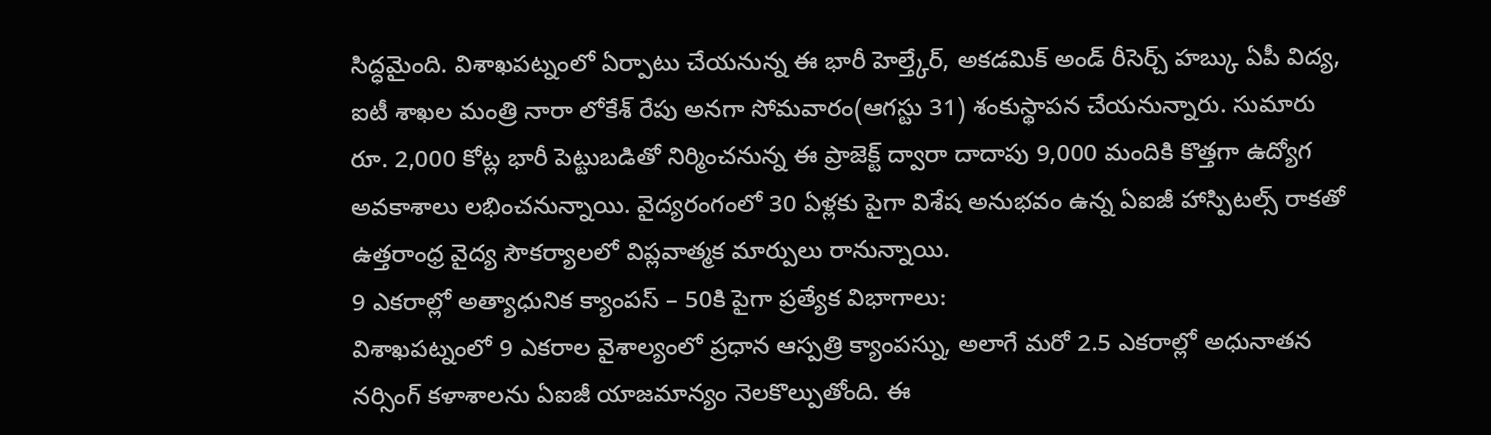సిద్ధమైంది. విశాఖపట్నంలో ఏర్పాటు చేయనున్న ఈ భారీ హెల్త్కేర్, అకడమిక్ అండ్ రీసెర్చ్ హబ్కు ఏపీ విద్య, ఐటీ శాఖల మంత్రి నారా లోకేశ్ రేపు అనగా సోమవారం(ఆగస్టు 31) శంకుస్థాపన చేయనున్నారు. సుమారు రూ. 2,000 కోట్ల భారీ పెట్టుబడితో నిర్మించనున్న ఈ ప్రాజెక్ట్ ద్వారా దాదాపు 9,000 మందికి కొత్తగా ఉద్యోగ అవకాశాలు లభించనున్నాయి. వైద్యరంగంలో 30 ఏళ్లకు పైగా విశేష అనుభవం ఉన్న ఏఐజీ హాస్పిటల్స్ రాకతో ఉత్తరాంధ్ర వైద్య సౌకర్యాలలో విప్లవాత్మక మార్పులు రానున్నాయి.
9 ఎకరాల్లో అత్యాధునిక క్యాంపస్ – 50కి పైగా ప్రత్యేక విభాగాలు:
విశాఖపట్నంలో 9 ఎకరాల వైశాల్యంలో ప్రధాన ఆస్పత్రి క్యాంపస్ను, అలాగే మరో 2.5 ఎకరాల్లో అధునాతన నర్సింగ్ కళాశాలను ఏఐజీ యాజమాన్యం నెలకొల్పుతోంది. ఈ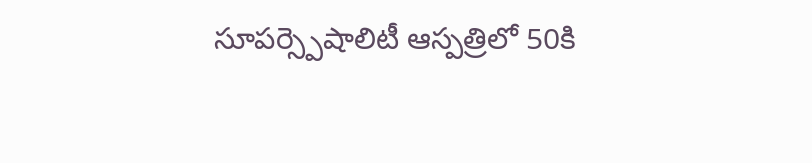సూపర్స్పెషాలిటీ ఆస్పత్రిలో 50కి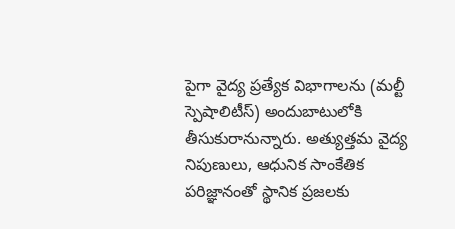పైగా వైద్య ప్రత్యేక విభాగాలను (మల్టీ స్పెషాలిటీస్) అందుబాటులోకి తీసుకురానున్నారు. అత్యుత్తమ వైద్య నిపుణులు, ఆధునిక సాంకేతిక పరిజ్ఞానంతో స్థానిక ప్రజలకు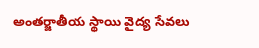అంతర్జాతీయ స్థాయి వైద్య సేవలు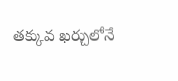తక్కువ ఖర్చులోనే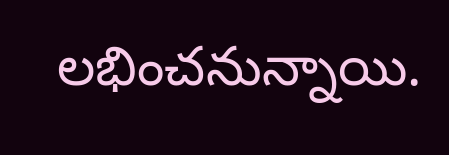లభించనున్నాయి.